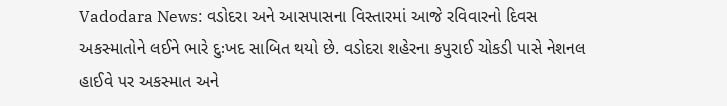Vadodara News: વડોદરા અને આસપાસના વિસ્તારમાં આજે રવિવારનો દિવસ અકસ્માતોને લઈને ભારે દુઃખદ સાબિત થયો છે. વડોદરા શહેરના કપુરાઈ ચોકડી પાસે નેશનલ હાઈવે પર અકસ્માત અને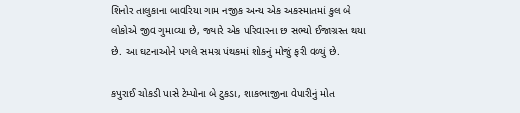શિનોર તાલુકાના બાવરિયા ગામ નજીક અન્ય એક અકસ્માતમાં કુલ બે લોકોએ જીવ ગુમાવ્યા છે, જ્યારે એક પરિવારના છ સભ્યો ઈજાગ્રસ્ત થયા છે. આ ઘટનાઓને પગલે સમગ્ર પંથકમાં શોકનું મોજું ફરી વળ્યું છે.

કપુરાઈ ચોકડી પાસે ટેમ્પોના બે ટુકડા, શાકભાજીના વેપારીનું મોત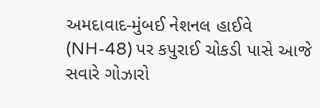અમદાવાદ-મુંબઈ નેશનલ હાઈવે (NH-48) પર કપુરાઈ ચોકડી પાસે આજે સવારે ગોઝારો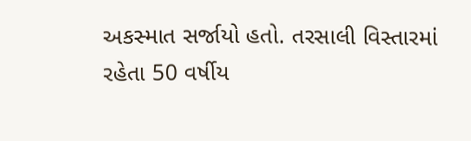અકસ્માત સર્જાયો હતો. તરસાલી વિસ્તારમાં રહેતા 50 વર્ષીય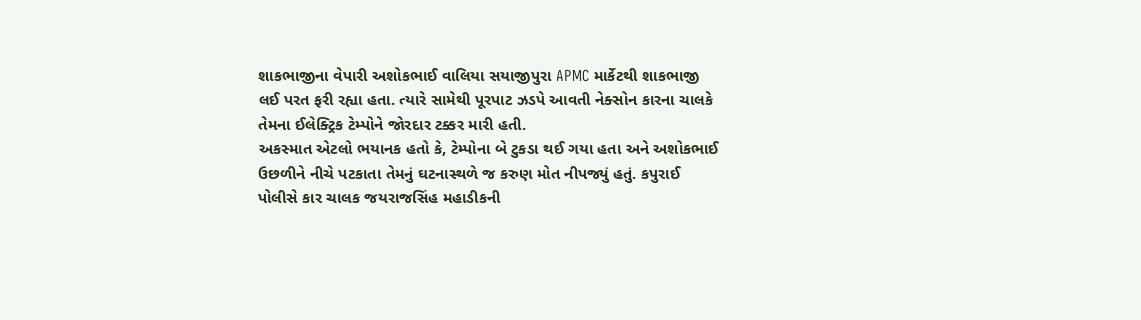શાકભાજીના વેપારી અશોકભાઈ વાલિયા સયાજીપુરા APMC માર્કેટથી શાકભાજી લઈ પરત ફરી રહ્યા હતા. ત્યારે સામેથી પૂરપાટ ઝડપે આવતી નેક્સોન કારના ચાલકે તેમના ઈલેક્ટ્રિક ટેમ્પોને જોરદાર ટક્કર મારી હતી.
અકસ્માત એટલો ભયાનક હતો કે, ટેમ્પોના બે ટુકડા થઈ ગયા હતા અને અશોકભાઈ ઉછળીને નીચે પટકાતા તેમનું ઘટનાસ્થળે જ કરુણ મોત નીપજ્યું હતું. કપુરાઈ પોલીસે કાર ચાલક જયરાજસિંહ મહાડીકની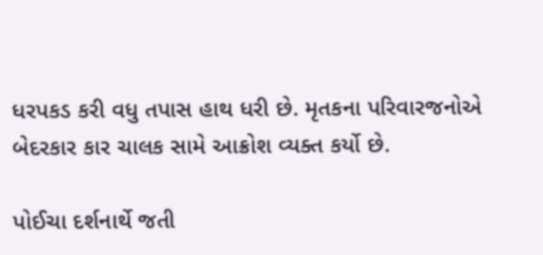ધરપકડ કરી વધુ તપાસ હાથ ધરી છે. મૃતકના પરિવારજનોએ બેદરકાર કાર ચાલક સામે આક્રોશ વ્યક્ત કર્યો છે.

પોઈચા દર્શનાર્થે જતી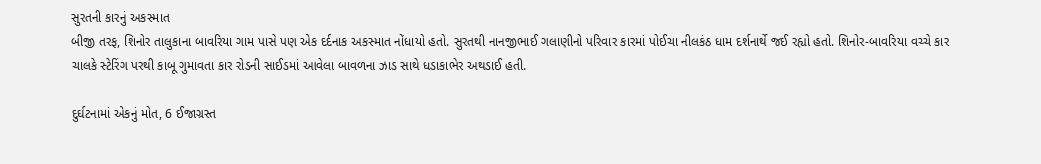સુરતની કારનું અકસ્માત
બીજી તરફ, શિનોર તાલુકાના બાવરિયા ગામ પાસે પણ એક દર્દનાક અકસ્માત નોંધાયો હતો. સુરતથી નાનજીભાઈ ગલાણીનો પરિવાર કારમાં પોઈચા નીલકંઠ ધામ દર્શનાર્થે જઈ રહ્યો હતો. શિનોર-બાવરિયા વચ્ચે કાર ચાલકે સ્ટેરિંગ પરથી કાબૂ ગુમાવતા કાર રોડની સાઈડમાં આવેલા બાવળના ઝાડ સાથે ધડાકાભેર અથડાઈ હતી.

દુર્ઘટનામાં એકનું મોત, 6 ઈજાગ્રસ્ત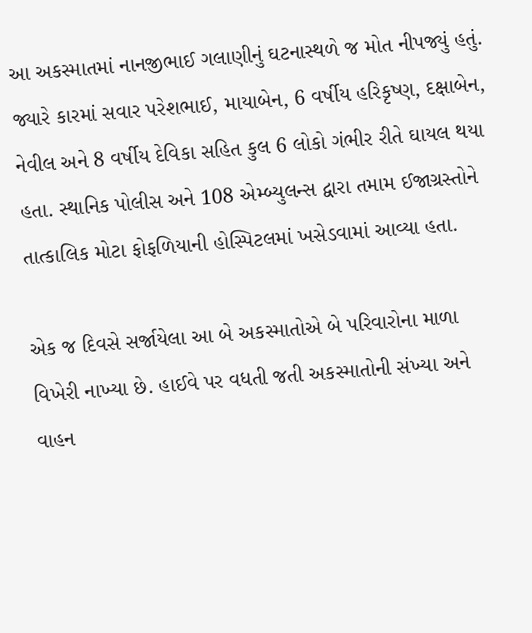આ અકસ્માતમાં નાનજીભાઈ ગલાણીનું ઘટનાસ્થળે જ મોત નીપજ્યું હતું. જ્યારે કારમાં સવાર પરેશભાઈ, માયાબેન, 6 વર્ષીય હરિકૃષ્ણ, દક્ષાબેન, નેવીલ અને 8 વર્ષીય દેવિકા સહિત કુલ 6 લોકો ગંભીર રીતે ઘાયલ થયા હતા. સ્થાનિક પોલીસ અને 108 એમ્બ્યુલન્સ દ્વારા તમામ ઈજાગ્રસ્તોને તાત્કાલિક મોટા ફોફળિયાની હોસ્પિટલમાં ખસેડવામાં આવ્યા હતા.

એક જ દિવસે સર્જાયેલા આ બે અકસ્માતોએ બે પરિવારોના માળા વિખેરી નાખ્યા છે. હાઈવે પર વધતી જતી અકસ્માતોની સંખ્યા અને વાહન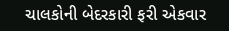ચાલકોની બેદરકારી ફરી એકવાર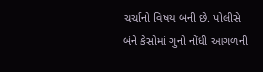ચર્ચાનો વિષય બની છે. પોલીસે બંને કેસોમાં ગુનો નોંધી આગળની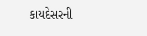કાયદેસરની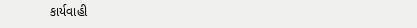કાર્યવાહી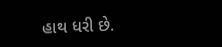હાથ ધરી છે.